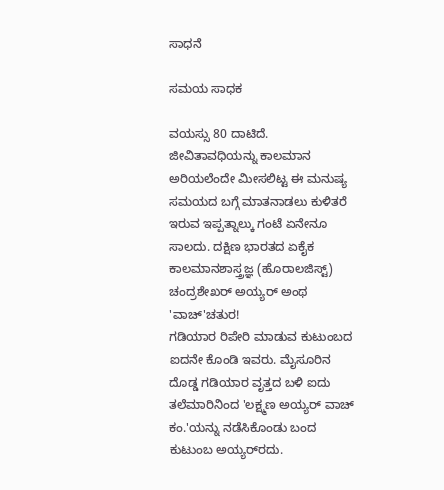ಸಾಧನೆ

ಸಮಯ ಸಾಧಕ

ವಯಸ್ಸು 80 ದಾಟಿದೆ. ಜೀವಿತಾವಧಿಯನ್ನು ಕಾಲಮಾನ ಅರಿಯಲೆಂದೇ ಮೀಸಲಿಟ್ಟ ಈ ಮನುಷ್ಯ ಸಮಯದ ಬಗ್ಗೆ ಮಾತನಾಡಲು ಕುಳಿತರೆ ಇರುವ ಇಪ್ಪತ್ನಾಲ್ಕು ಗಂಟೆ ಏನೇನೂ ಸಾಲದು. ದಕ್ಷಿಣ ಭಾರತದ ಏಕೈಕ ಕಾಲಮಾನಶಾಸ್ತ್ರಜ್ಞ (ಹೊರಾಲಜಿಸ್ಟ್) ಚಂದ್ರಶೇಖರ್ ಅಯ್ಯರ್ ಅಂಥ 'ವಾಚ್‌'ಚತುರ!
ಗಡಿಯಾರ ರಿಪೇರಿ ಮಾಡುವ ಕುಟುಂಬದ ಐದನೇ ಕೊಂಡಿ ಇವರು. ಮೈಸೂರಿನ ದೊಡ್ಡ ಗಡಿಯಾರ ವೃತ್ತದ ಬಳಿ ಐದು ತಲೆಮಾರಿನಿಂದ 'ಲಕ್ಷ್ಮಣ ಅಯ್ಯರ್ ವಾಚ್ ಕಂ.'ಯನ್ನು ನಡೆಸಿಕೊಂಡು ಬಂದ ಕುಟುಂಬ ಅಯ್ಯರ್‌ರದು.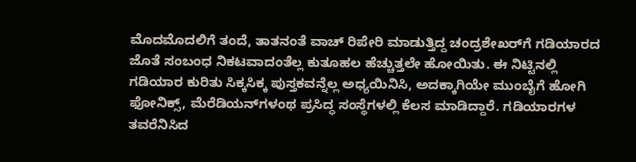ಮೊದಮೊದಲಿಗೆ ತಂದೆ, ತಾತನಂತೆ ವಾಚ್ ರಿಪೇರಿ ಮಾಡುತ್ತಿದ್ದ ಚಂದ್ರಶೇಖರ್‌ಗೆ ಗಡಿಯಾರದ ಜೊತೆ ಸಂಬಂಧ ನಿಕಟವಾದಂತೆಲ್ಲ ಕುತೂಹಲ ಹೆಚ್ಚುತ್ತಲೇ ಹೋಯಿತು. ಈ ನಿಟ್ಟಿನಲ್ಲಿ ಗಡಿಯಾರ ಕುರಿತು ಸಿಕ್ಕಸಿಕ್ಕ ಪುಸ್ತಕವನ್ನೆಲ್ಲ ಅಧ್ಯಯಿನಿಸಿ, ಅದಕ್ಕಾಗಿಯೇ ಮುಂಬೈಗೆ ಹೋಗಿ ಫೋನಿಕ್ಸ್, ಮೆರೆಡಿಯನ್‌ಗಳಂಥ ಪ್ರಸಿದ್ಧ ಸಂಸ್ಥೆಗಳಲ್ಲಿ ಕೆಲಸ ಮಾಡಿದ್ದಾರೆ. ಗಡಿಯಾರಗಳ ತವರೆನಿಸಿದ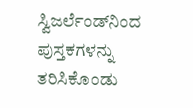ಸ್ವಿಜರ್ಲೆಂಡ್‌ನಿಂದ ಪುಸ್ತಕಗಳನ್ನು ತರಿಸಿಕೊಂಡು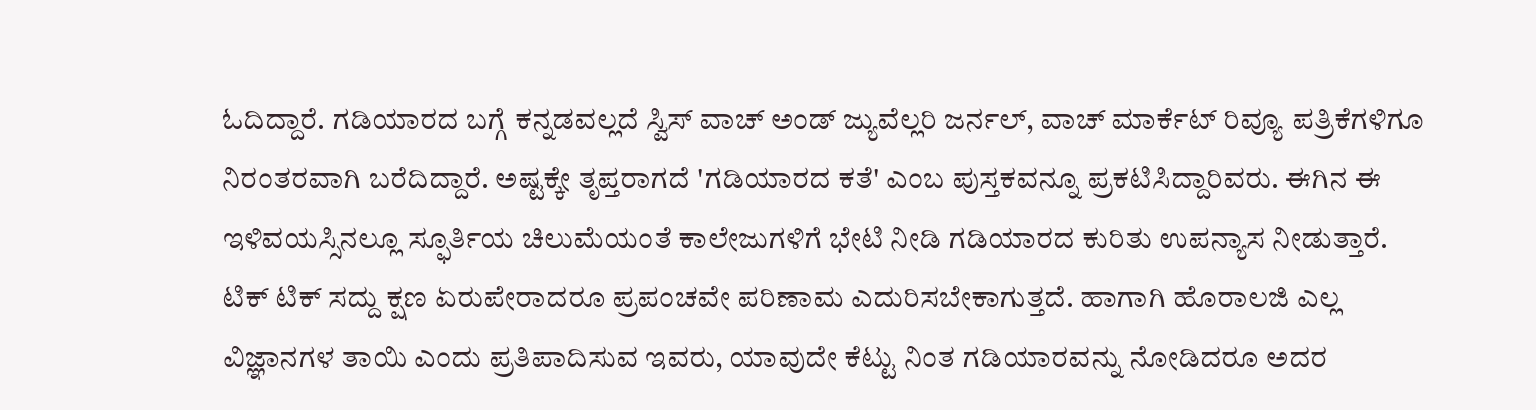ಓದಿದ್ದಾರೆ. ಗಡಿಯಾರದ ಬಗ್ಗೆ ಕನ್ನಡವಲ್ಲದೆ ಸ್ವಿಸ್ ವಾಚ್ ಅಂಡ್ ಜ್ಯುವೆಲ್ಲರಿ ಜರ್ನಲ್, ವಾಚ್ ಮಾರ್ಕೆಟ್ ರಿವ್ಯೂ ಪತ್ರಿಕೆಗಳಿಗೂ ನಿರಂತರವಾಗಿ ಬರೆದಿದ್ದಾರೆ. ಅಷ್ಟಕ್ಕೇ ತೃಪ್ತರಾಗದೆ 'ಗಡಿಯಾರದ ಕತೆ' ಎಂಬ ಪುಸ್ತಕವನ್ನೂ ಪ್ರಕಟಿಸಿದ್ದಾರಿವರು. ಈಗಿನ ಈ ಇಳಿವಯಸ್ಸಿನಲ್ಲೂ ಸ್ಫೂರ್ತಿಯ ಚಿಲುಮೆಯಂತೆ ಕಾಲೇಜುಗಳಿಗೆ ಭೇಟಿ ನೀಡಿ ಗಡಿಯಾರದ ಕುರಿತು ಉಪನ್ಯಾಸ ನೀಡುತ್ತಾರೆ.
ಟಿಕ್ ಟಿಕ್ ಸದ್ದು ಕ್ಷಣ ಏರುಪೇರಾದರೂ ಪ್ರಪಂಚವೇ ಪರಿಣಾಮ ಎದುರಿಸಬೇಕಾಗುತ್ತದೆ. ಹಾಗಾಗಿ ಹೊರಾಲಜಿ ಎಲ್ಲ ವಿಜ್ಞಾನಗಳ ತಾಯಿ ಎಂದು ಪ್ರತಿಪಾದಿಸುವ ಇವರು, ಯಾವುದೇ ಕೆಟ್ಟು ನಿಂತ ಗಡಿಯಾರವನ್ನು ನೋಡಿದರೂ ಅದರ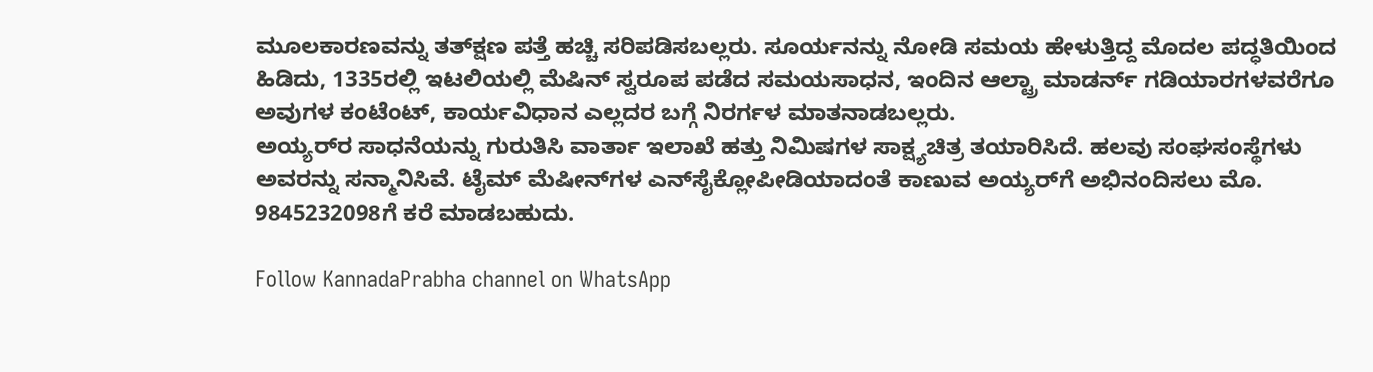ಮೂಲಕಾರಣವನ್ನು ತತ್‌ಕ್ಷಣ ಪತ್ತೆ ಹಚ್ಚಿ ಸರಿಪಡಿಸಬಲ್ಲರು. ಸೂರ್ಯನನ್ನು ನೋಡಿ ಸಮಯ ಹೇಳುತ್ತಿದ್ದ ಮೊದಲ ಪದ್ಧತಿಯಿಂದ ಹಿಡಿದು, 1335ರಲ್ಲಿ ಇಟಲಿಯಲ್ಲಿ ಮೆಷಿನ್ ಸ್ವರೂಪ ಪಡೆದ ಸಮಯಸಾಧನ, ಇಂದಿನ ಆಲ್ಟ್ರಾ ಮಾಡರ್ನ್ ಗಡಿಯಾರಗಳವರೆಗೂ ಅವುಗಳ ಕಂಟೆಂಟ್, ಕಾರ್ಯವಿಧಾನ ಎಲ್ಲದರ ಬಗ್ಗೆ ನಿರರ್ಗಳ ಮಾತನಾಡಬಲ್ಲರು.
ಅಯ್ಯರ್‌ರ ಸಾಧನೆಯನ್ನು ಗುರುತಿಸಿ ವಾರ್ತಾ ಇಲಾಖೆ ಹತ್ತು ನಿಮಿಷಗಳ ಸಾಕ್ಷ್ಯಚಿತ್ರ ತಯಾರಿಸಿದೆ. ಹಲವು ಸಂಘಸಂಸ್ಥೆಗಳು ಅವರನ್ನು ಸನ್ಮಾನಿಸಿವೆ. ಟೈಮ್ ಮೆಷೀನ್‌ಗಳ ಎನ್‌ಸೈಕ್ಲೋಪೀಡಿಯಾದಂತೆ ಕಾಣುವ ಅಯ್ಯರ್‌ಗೆ ಅಭಿನಂದಿಸಲು ಮೊ. 9845232098ಗೆ ಕರೆ ಮಾಡಬಹುದು.

Follow KannadaPrabha channel on WhatsApp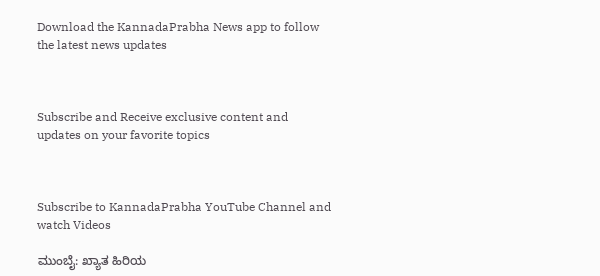Download the KannadaPrabha News app to follow the latest news updates



Subscribe and Receive exclusive content and updates on your favorite topics



Subscribe to KannadaPrabha YouTube Channel and watch Videos

ಮುಂಬೈ: ಖ್ಯಾತ ಹಿರಿಯ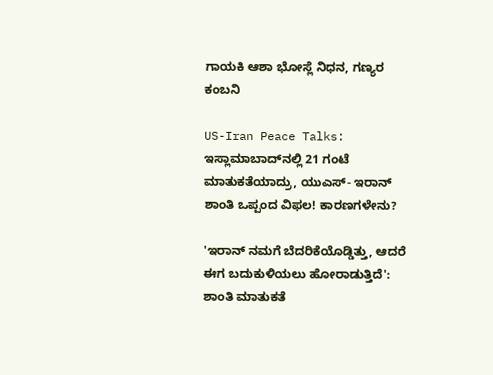ಗಾಯಕಿ ಆಶಾ ಭೋಸ್ಲೆ ನಿಧನ, ಗಣ್ಯರ ಕಂಬನಿ

US-Iran Peace Talks: ಇಸ್ಲಾಮಾಬಾದ್‌ನಲ್ಲಿ 21 ಗಂಟೆ ಮಾತುಕತೆಯಾದ್ರು, ಯುಎಸ್- ಇರಾನ್ ಶಾಂತಿ ಒಪ್ಪಂದ ವಿಫಲ! ಕಾರಣಗಳೇನು?

'ಇರಾನ್ ನಮಗೆ ಬೆದರಿಕೆಯೊಡ್ಡಿತ್ತು, ಆದರೆ ಈಗ ಬದುಕುಳಿಯಲು ಹೋರಾಡುತ್ತಿದೆ': ಶಾಂತಿ ಮಾತುಕತೆ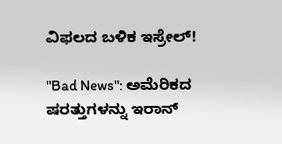ವಿಫಲದ ಬಳಿಕ ಇಸ್ರೇಲ್!

"Bad News": ಅಮೆರಿಕದ ಷರತ್ತುಗಳನ್ನು ಇರಾನ್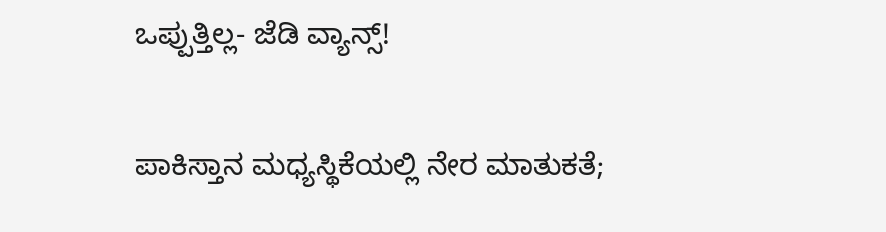ಒಪ್ಪುತ್ತಿಲ್ಲ- ಜೆಡಿ ವ್ಯಾನ್ಸ್!

ಪಾಕಿಸ್ತಾನ ಮಧ್ಯಸ್ಥಿಕೆಯಲ್ಲಿ ನೇರ ಮಾತುಕತೆ;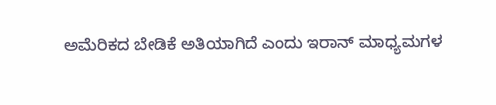ಅಮೆರಿಕದ ಬೇಡಿಕೆ ಅತಿಯಾಗಿದೆ ಎಂದು ಇರಾನ್ ಮಾಧ್ಯಮಗಳ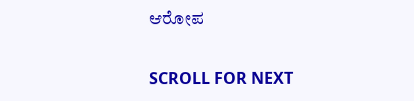ಆರೋಪ

SCROLL FOR NEXT